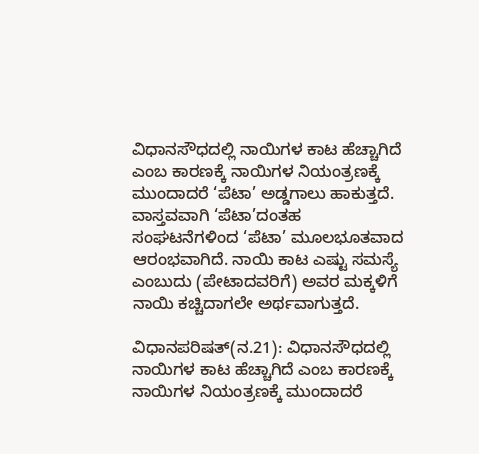ವಿಧಾನಸೌಧದಲ್ಲಿ ನಾಯಿಗಳ ಕಾಟ ಹೆಚ್ಚಾಗಿದೆ ಎಂಬ ಕಾರಣಕ್ಕೆ ನಾಯಿಗಳ ನಿಯಂತ್ರಣಕ್ಕೆ ಮುಂದಾದರೆ ‘ಪೆಟಾ’ ಅಡ್ಡಗಾಲು ಹಾಕುತ್ತದೆ. ವಾಸ್ತವವಾಗಿ ‘ಪೆಟಾ’ದಂತಹ ಸಂಘಟನೆಗಳಿಂದ ‘ಪೆಟಾ’ ಮೂಲಭೂತವಾದ ಆರಂಭವಾಗಿದೆ. ನಾಯಿ ಕಾಟ ಎಷ್ಟು ಸಮಸ್ಯೆ ಎಂಬುದು (ಪೇಟಾದವರಿಗೆ) ಅವರ ಮಕ್ಕಳಿಗೆ ನಾಯಿ ಕಚ್ಚಿದಾಗಲೇ ಅರ್ಥವಾಗುತ್ತದೆ.

ವಿಧಾನಪರಿಷತ್(ನ.21): ವಿಧಾನಸೌಧದಲ್ಲಿ ನಾಯಿಗಳ ಕಾಟ ಹೆಚ್ಚಾಗಿದೆ ಎಂಬ ಕಾರಣಕ್ಕೆ ನಾಯಿಗಳ ನಿಯಂತ್ರಣಕ್ಕೆ ಮುಂದಾದರೆ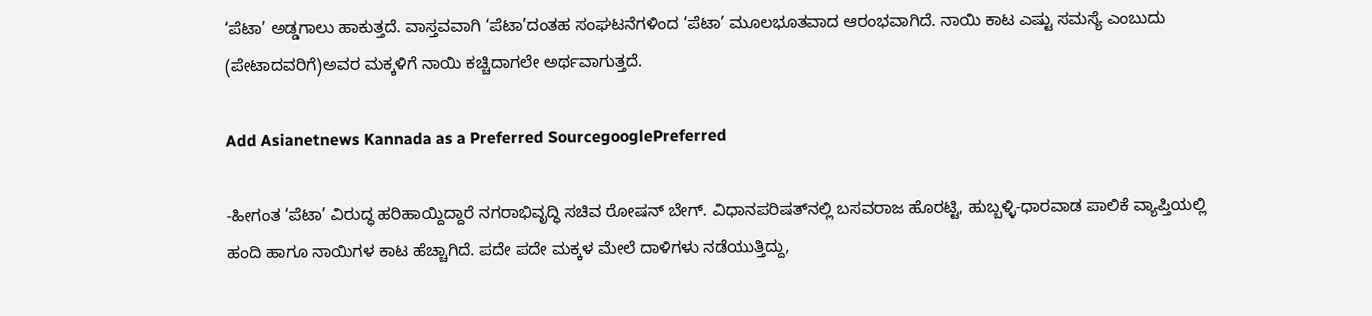‘ಪೆಟಾ’ ಅಡ್ಡಗಾಲು ಹಾಕುತ್ತದೆ. ವಾಸ್ತವವಾಗಿ ‘ಪೆಟಾ’ದಂತಹ ಸಂಘಟನೆಗಳಿಂದ ‘ಪೆಟಾ’ ಮೂಲಭೂತವಾದ ಆರಂಭವಾಗಿದೆ. ನಾಯಿ ಕಾಟ ಎಷ್ಟು ಸಮಸ್ಯೆ ಎಂಬುದು (ಪೇಟಾದವರಿಗೆ)ಅವರ ಮಕ್ಕಳಿಗೆ ನಾಯಿ ಕಚ್ಚಿದಾಗಲೇ ಅರ್ಥವಾಗುತ್ತದೆ.

Add Asianetnews Kannada as a Preferred SourcegooglePreferred

-ಹೀಗಂತ ‘ಪೆಟಾ’ ವಿರುದ್ಧ ಹರಿಹಾಯ್ದಿದ್ದಾರೆ ನಗರಾಭಿವೃದ್ಧಿ ಸಚಿವ ರೋಷನ್ ಬೇಗ್. ವಿಧಾನಪರಿಷತ್‌ನಲ್ಲಿ ಬಸವರಾಜ ಹೊರಟ್ಟಿ, ಹುಬ್ಬಳ್ಳಿ-ಧಾರವಾಡ ಪಾಲಿಕೆ ವ್ಯಾಪ್ತಿಯಲ್ಲಿ ಹಂದಿ ಹಾಗೂ ನಾಯಿಗಳ ಕಾಟ ಹೆಚ್ಚಾಗಿದೆ. ಪದೇ ಪದೇ ಮಕ್ಕಳ ಮೇಲೆ ದಾಳಿಗಳು ನಡೆಯುತ್ತಿದ್ದು,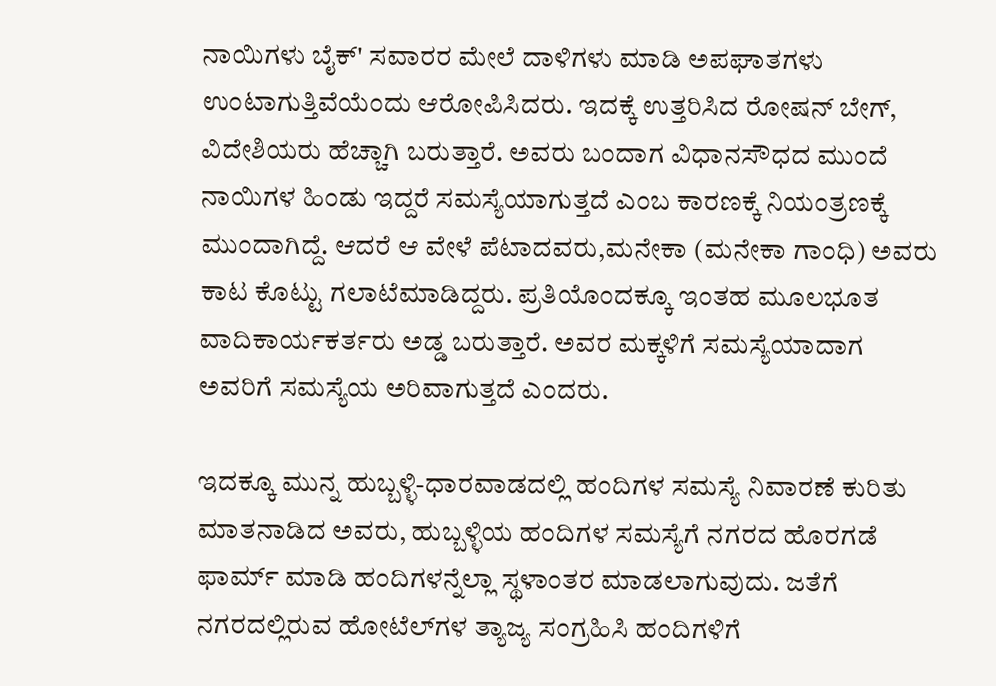ನಾಯಿಗಳು ಬೈಕ್' ಸವಾರರ ಮೇಲೆ ದಾಳಿಗಳು ಮಾಡಿ ಅಪಘಾತಗಳು ಉಂಟಾಗುತ್ತಿವೆಯೆಂದು ಆರೋಪಿಸಿದರು. ಇದಕ್ಕೆ ಉತ್ತರಿಸಿದ ರೋಷನ್ ಬೇಗ್, ವಿದೇಶಿಯರು ಹೆಚ್ಚಾಗಿ ಬರುತ್ತಾರೆ. ಅವರು ಬಂದಾಗ ವಿಧಾನಸೌಧದ ಮುಂದೆ ನಾಯಿಗಳ ಹಿಂಡು ಇದ್ದರೆ ಸಮಸ್ಯೆಯಾಗುತ್ತದೆ ಎಂಬ ಕಾರಣಕ್ಕೆ ನಿಯಂತ್ರಣಕ್ಕೆ ಮುಂದಾಗಿದ್ದೆ. ಆದರೆ ಆ ವೇಳೆ ಪೆಟಾದವರು,ಮನೇಕಾ (ಮನೇಕಾ ಗಾಂಧಿ) ಅವರು ಕಾಟ ಕೊಟ್ಟು ಗಲಾಟೆಮಾಡಿದ್ದರು. ಪ್ರತಿಯೊಂದಕ್ಕೂ ಇಂತಹ ಮೂಲಭೂತ ವಾದಿಕಾರ್ಯಕರ್ತರು ಅಡ್ಡ ಬರುತ್ತಾರೆ. ಅವರ ಮಕ್ಕಳಿಗೆ ಸಮಸ್ಯೆಯಾದಾಗ ಅವರಿಗೆ ಸಮಸ್ಯೆಯ ಅರಿವಾಗುತ್ತದೆ ಎಂದರು.

ಇದಕ್ಕೂ ಮುನ್ನ ಹುಬ್ಬಳ್ಳಿ-ಧಾರವಾಡದಲ್ಲಿ ಹಂದಿಗಳ ಸಮಸ್ಯೆ ನಿವಾರಣೆ ಕುರಿತು ಮಾತನಾಡಿದ ಅವರು, ಹುಬ್ಬಳ್ಳಿಯ ಹಂದಿಗಳ ಸಮಸ್ಯೆಗೆ ನಗರದ ಹೊರಗಡೆ ಫಾರ್ಮ್ ಮಾಡಿ ಹಂದಿಗಳನ್ನೆಲ್ಲಾ ಸ್ಥಳಾಂತರ ಮಾಡಲಾಗುವುದು. ಜತೆಗೆ ನಗರದಲ್ಲಿರುವ ಹೋಟೆಲ್‌ಗಳ ತ್ಯಾಜ್ಯ ಸಂಗ್ರಹಿಸಿ ಹಂದಿಗಳಿಗೆ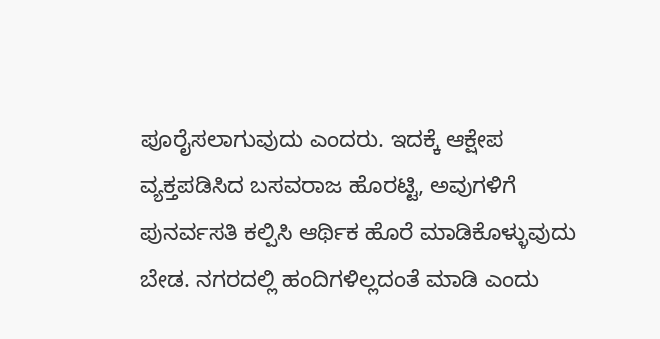ಪೂರೈಸಲಾಗುವುದು ಎಂದರು. ಇದಕ್ಕೆ ಆಕ್ಷೇಪ ವ್ಯಕ್ತಪಡಿಸಿದ ಬಸವರಾಜ ಹೊರಟ್ಟಿ, ಅವುಗಳಿಗೆ ಪುನರ್ವಸತಿ ಕಲ್ಪಿಸಿ ಆರ್ಥಿಕ ಹೊರೆ ಮಾಡಿಕೊಳ್ಳುವುದು ಬೇಡ. ನಗರದಲ್ಲಿ ಹಂದಿಗಳಿಲ್ಲದಂತೆ ಮಾಡಿ ಎಂದು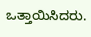ಒತ್ತಾಯಿಸಿದರು.